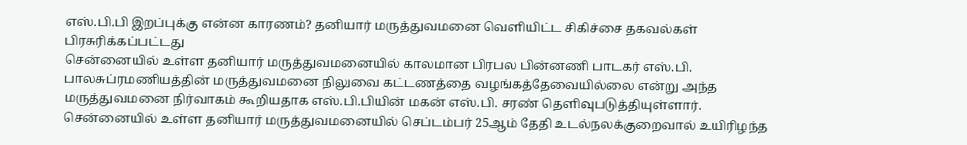எஸ்.பி.பி இறப்புக்கு என்ன காரணம்? தனியார் மருத்துவமனை வெளியிட்ட சிகிச்சை தகவல்கள்
பிரசுரிக்கப்பட்டது
சென்னையில் உள்ள தனியார் மருத்துவமனையில் காலமான பிரபல பின்னணி பாடகர் எஸ்.பி. பாலசுப்ரமணியத்தின் மருத்துவமனை நிலுவை கட்டணத்தை வழங்கத்தேவையில்லை என்று அந்த மருத்துவமனை நிர்வாகம் கூறியதாக எஸ்.பி.பியின் மகன் எஸ்.பி. சரண் தெளிவுபடுத்தியுள்ளார்.
சென்னையில் உள்ள தனியார் மருத்துவமனையில் செப்டம்பர் 25ஆம் தேதி உடல்நலக்குறைவால் உயிரிழந்த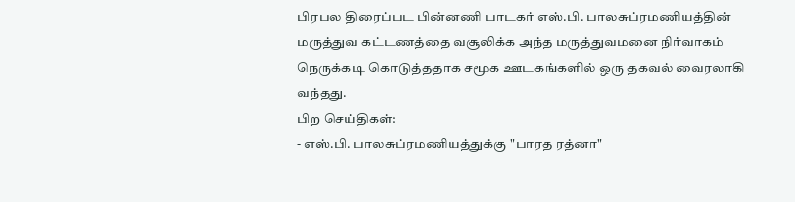பிரபல திரைப்பட பின்னணி பாடகர் எஸ்.பி. பாலசுப்ரமணியத்தின் மருத்துவ கட்டணத்தை வசூலிக்க அந்த மருத்துவமனை நிர்வாகம் நெருக்கடி கொடுத்ததாக சமூக ஊடகங்களில் ஒரு தகவல் வைரலாகி வந்தது.
பிற செய்திகள்:
- எஸ்.பி. பாலசுப்ரமணியத்துக்கு "பாரத ரத்னா"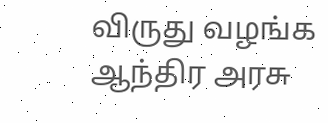விருது வழங்க ஆந்திர அரசு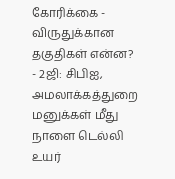கோரிக்கை - விருதுக்கான தகுதிகள் என்ன?
- 2ஜி: சிபிஐ, அமலாக்கத்துறை மனுக்கள் மீது நாளை டெல்லி உயர்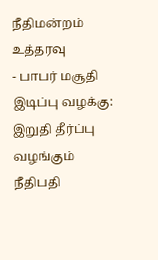நீதிமன்றம் உத்தரவு
- பாபர் மசூதி இடிப்பு வழக்கு: இறுதி தீர்ப்பு வழங்கும் நீதிபதி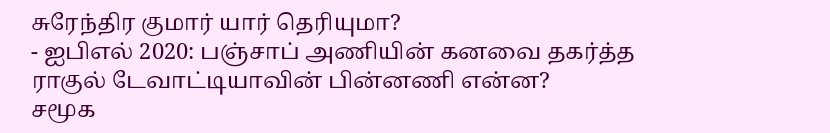சுரேந்திர குமார் யார் தெரியுமா?
- ஐபிஎல் 2020: பஞ்சாப் அணியின் கனவை தகர்த்த ராகுல் டேவாட்டியாவின் பின்னணி என்ன?
சமூக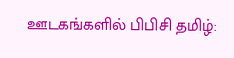ஊடகங்களில் பிபிசி தமிழ்: